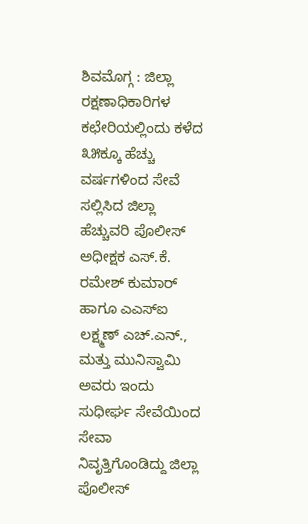ಶಿವಮೊಗ್ಗ : ಜಿಲ್ಲಾ ರಕ್ಷಣಾಧಿಕಾರಿಗಳ ಕಛೇರಿಯಲ್ಲಿಂದು ಕಳೆದ ೩೫ಕ್ಕೂ ಹೆಚ್ಚು ವರ್ಷಗಳಿಂದ ಸೇವೆ ಸಲ್ಲಿಸಿದ ಜಿಲ್ಲಾ ಹೆಚ್ಚುವರಿ ಪೊಲೀಸ್ ಅಧೀಕ್ಷಕ ಎಸ್.ಕೆ. ರಮೇಶ್ ಕುಮಾರ್ ಹಾಗೂ ಎಎಸ್ಐ ಲಕ್ಷ್ಮಣ್ ಎಚ್.ಎನ್., ಮತ್ತು ಮುನಿಸ್ವಾಮಿ ಅವರು ಇಂದು ಸುಧೀರ್ಘ ಸೇವೆಯಿಂದ ಸೇವಾ ನಿವೃತ್ತಿಗೊಂಡಿದ್ದು ಜಿಲ್ಲಾ ಪೊಲೀಸ್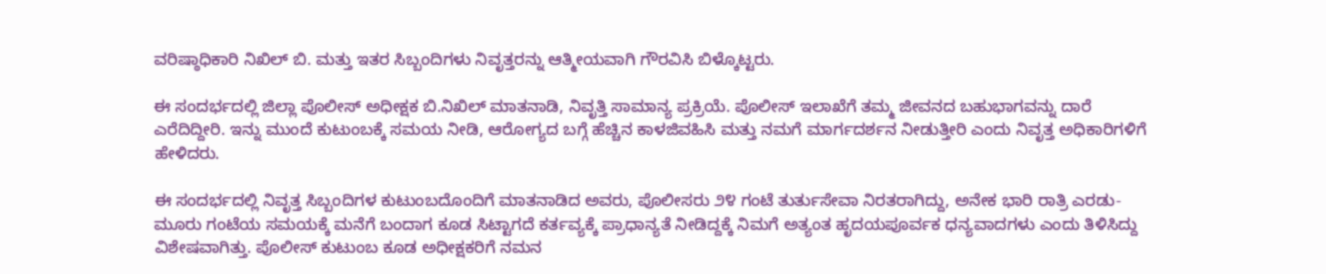ವರಿಷ್ಠಾಧಿಕಾರಿ ನಿಖಿಲ್ ಬಿ. ಮತ್ತು ಇತರ ಸಿಬ್ಬಂದಿಗಳು ನಿವೃತ್ತರನ್ನು ಆತ್ಮೀಯವಾಗಿ ಗೌರವಿಸಿ ಬಿಳ್ಕೊಟ್ಟರು.

ಈ ಸಂದರ್ಭದಲ್ಲಿ ಜಿಲ್ಲಾ ಪೊಲೀಸ್ ಅಧೀಕ್ಷಕ ಬಿ.ನಿಖಿಲ್ ಮಾತನಾಡಿ, ನಿವೃತ್ತಿ ಸಾಮಾನ್ಯ ಪ್ರಕ್ರಿಯೆ. ಪೊಲೀಸ್ ಇಲಾಖೆಗೆ ತಮ್ಮ ಜೀವನದ ಬಹುಭಾಗವನ್ನು ದಾರೆ ಎರೆದಿದ್ದೀರಿ. ಇನ್ನು ಮುಂದೆ ಕುಟುಂಬಕ್ಕೆ ಸಮಯ ನೀಡಿ, ಆರೋಗ್ಯದ ಬಗ್ಗೆ ಹೆಚ್ಚಿನ ಕಾಳಜಿವಹಿಸಿ ಮತ್ತು ನಮಗೆ ಮಾರ್ಗದರ್ಶನ ನೀಡುತ್ತೀರಿ ಎಂದು ನಿವೃತ್ತ ಅಧಿಕಾರಿಗಳಿಗೆ ಹೇಳಿದರು.

ಈ ಸಂದರ್ಭದಲ್ಲಿ ನಿವೃತ್ತ ಸಿಬ್ಬಂದಿಗಳ ಕುಟುಂಬದೊಂದಿಗೆ ಮಾತನಾಡಿದ ಅವರು, ಪೊಲೀಸರು ೨೪ ಗಂಟೆ ತುರ್ತುಸೇವಾ ನಿರತರಾಗಿದ್ದು, ಅನೇಕ ಭಾರಿ ರಾತ್ರಿ ಎರಡು-ಮೂರು ಗಂಟೆಯ ಸಮಯಕ್ಕೆ ಮನೆಗೆ ಬಂದಾಗ ಕೂಡ ಸಿಟ್ಟಾಗದೆ ಕರ್ತವ್ಯಕ್ಕೆ ಪ್ರಾಧಾನ್ಯತೆ ನೀಡಿದ್ದಕ್ಕೆ ನಿಮಗೆ ಅತ್ಯಂತ ಹೃದಯಪೂರ್ವಕ ಧನ್ಯವಾದಗಳು ಎಂದು ತಿಳಿಸಿದ್ದು ವಿಶೇಷವಾಗಿತ್ತು. ಪೊಲೀಸ್ ಕುಟುಂಬ ಕೂಡ ಅಧೀಕ್ಷಕರಿಗೆ ನಮನ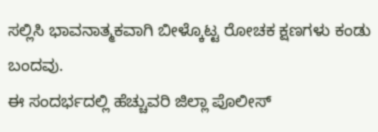ಸಲ್ಲಿಸಿ ಭಾವನಾತ್ಮಕವಾಗಿ ಬೀಳ್ಕೊಟ್ಟ ರೋಚಕ ಕ್ಷಣಗಳು ಕಂಡು ಬಂದವು.
ಈ ಸಂದರ್ಭದಲ್ಲಿ ಹೆಚ್ಚುವರಿ ಜಿಲ್ಲಾ ಪೊಲೀಸ್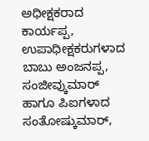ಅಧೀಕ್ಷಕರಾದ ಕಾರ್ಯಪ್ಪ, ಉಪಾಧೀಕ್ಷಕರುಗಳಾದ ಬಾಬು ಅಂಜನಪ್ಪ, ಸಂಜೀವ್ಕುಮಾರ್ ಹಾಗೂ ಪಿಐಗಳಾದ ಸಂತೋಷ್ಕುಮಾರ್,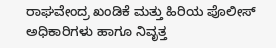ರಾಘವೇಂದ್ರ ಖಂಡಿಕೆ ಮತ್ತು ಹಿರಿಯ ಪೊಲೀಸ್ ಅಧಿಕಾರಿಗಳು ಹಾಗೂ ನಿವೃತ್ತ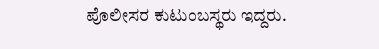ಪೊಲೀಸರ ಕುಟುಂಬಸ್ಥರು ಇದ್ದರು.